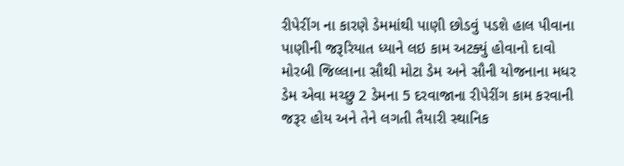રીપેરીંગ ના કારણે ડેમમાંથી પાણી છોડવું પડશે હાલ પીવાના પાણીની જરૂરિયાત ધ્યાને લઇ કામ અટક્યું હોવાનો દાવો
મોરબી જિલ્લાના સૌથી મોટા ડેમ અને સૌની યોજનાના મધર ડેમ એવા મચ્છુ 2 ડેમના 5 દરવાજાના રીપેરીંગ કામ કરવાની જરૂર હોય અને તેને લગતી તૈયારી સ્થાનિક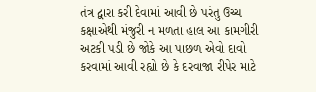તંત્ર દ્વારા કરી દેવામાં આવી છે પરંતુ ઉચ્ચ કક્ષાએથી મંજુરી ન મળતા હાલ આ કામગીરી અટકી પડી છે જોકે આ પાછળ એવો દાવો કરવામાં આવી રહ્યો છે કે દરવાજા રીપેર માટે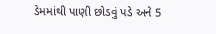ડેમમાંથી પાણી છોડવું પડે અને 5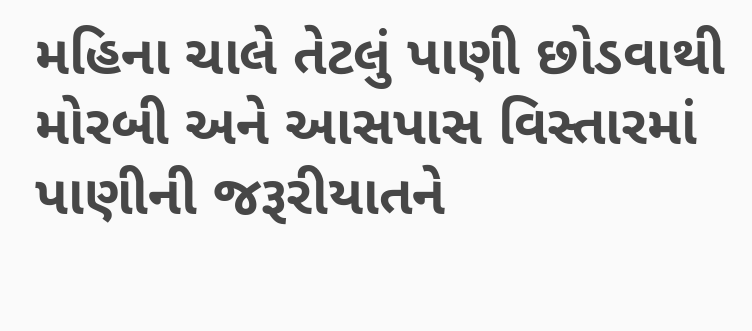મહિના ચાલે તેટલું પાણી છોડવાથી મોરબી અને આસપાસ વિસ્તારમાં પાણીની જરૂરીયાતને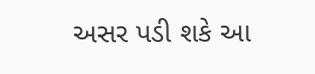અસર પડી શકે આ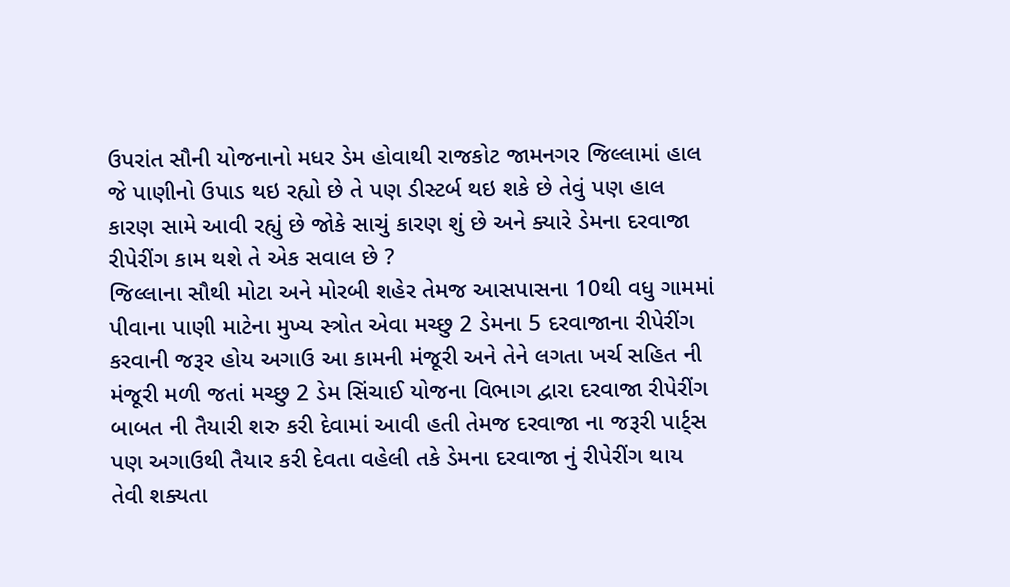ઉપરાંત સૌની યોજનાનો મધર ડેમ હોવાથી રાજકોટ જામનગર જિલ્લામાં હાલ જે પાણીનો ઉપાડ થઇ રહ્યો છે તે પણ ડીસ્ટર્બ થઇ શકે છે તેવું પણ હાલ કારણ સામે આવી રહ્યું છે જોકે સાચું કારણ શું છે અને ક્યારે ડેમના દરવાજા રીપેરીંગ કામ થશે તે એક સવાલ છે ?
જિલ્લાના સૌથી મોટા અને મોરબી શહેર તેમજ આસપાસના 10થી વધુ ગામમાં પીવાના પાણી માટેના મુખ્ય સ્ત્રોત એવા મચ્છુ 2 ડેમના 5 દરવાજાના રીપેરીંગ કરવાની જરૂર હોય અગાઉ આ કામની મંજૂરી અને તેને લગતા ખર્ચ સહિત ની મંજૂરી મળી જતાં મચ્છુ 2 ડેમ સિંચાઈ યોજના વિભાગ દ્વારા દરવાજા રીપેરીંગ બાબત ની તૈયારી શરુ કરી દેવામાં આવી હતી તેમજ દરવાજા ના જરૂરી પાર્ટ્સ પણ અગાઉથી તૈયાર કરી દેવતા વહેલી તકે ડેમના દરવાજા નું રીપેરીંગ થાય તેવી શક્યતા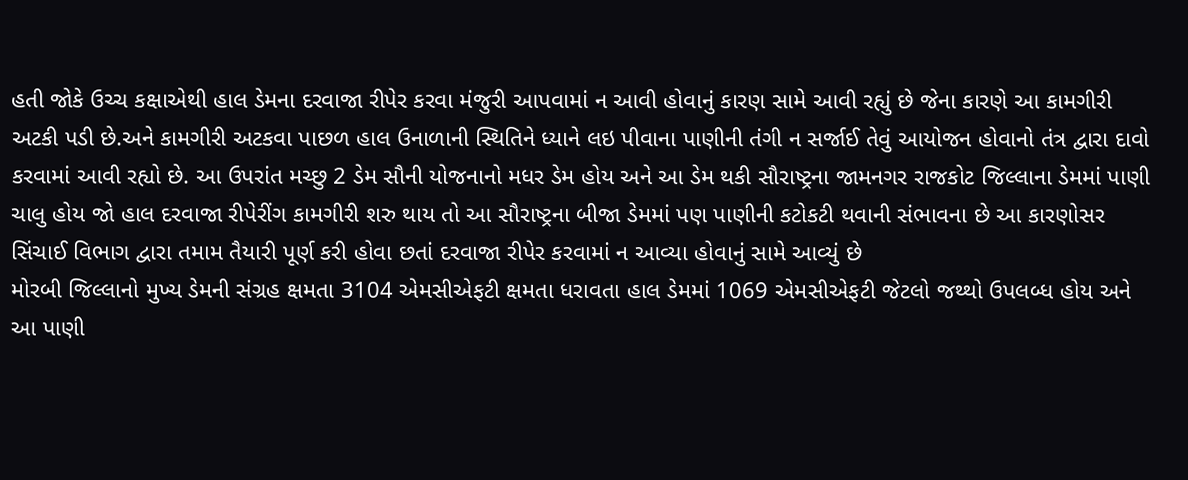હતી જોકે ઉચ્ચ કક્ષાએથી હાલ ડેમના દરવાજા રીપેર કરવા મંજુરી આપવામાં ન આવી હોવાનું કારણ સામે આવી રહ્યું છે જેના કારણે આ કામગીરી અટકી પડી છે.અને કામગીરી અટકવા પાછળ હાલ ઉનાળાની સ્થિતિને ધ્યાને લઇ પીવાના પાણીની તંગી ન સર્જાઈ તેવું આયોજન હોવાનો તંત્ર દ્વારા દાવો કરવામાં આવી રહ્યો છે. આ ઉપરાંત મચ્છુ 2 ડેમ સૌની યોજનાનો મધર ડેમ હોય અને આ ડેમ થકી સૌરાષ્ટ્રના જામનગર રાજકોટ જિલ્લાના ડેમમાં પાણી ચાલુ હોય જો હાલ દરવાજા રીપેરીંગ કામગીરી શરુ થાય તો આ સૌરાષ્ટ્રના બીજા ડેમમાં પણ પાણીની કટોકટી થવાની સંભાવના છે આ કારણોસર સિંચાઈ વિભાગ દ્વારા તમામ તૈયારી પૂર્ણ કરી હોવા છતાં દરવાજા રીપેર કરવામાં ન આવ્યા હોવાનું સામે આવ્યું છે
મોરબી જિલ્લાનો મુખ્ય ડેમની સંગ્રહ ક્ષમતા 3104 એમસીએફટી ક્ષમતા ધરાવતા હાલ ડેમમાં 1069 એમસીએફટી જેટલો જથ્થો ઉપલબ્ધ હોય અને આ પાણી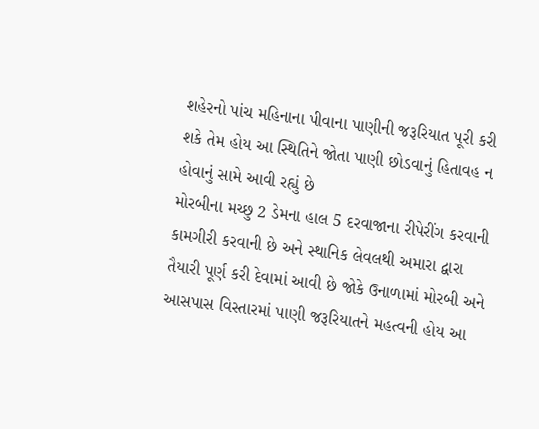શહેરનો પાંચ મહિનાના પીવાના પાણીની જરૂરિયાત પૂરી કરી શકે તેમ હોય આ સ્થિતિને જોતા પાણી છોડવાનું હિતાવહ ન હોવાનું સામે આવી રહ્યું છે
મોરબીના મચ્છુ 2 ડેમના હાલ 5 દરવાજાના રીપેરીંગ કરવાની કામગીરી કરવાની છે અને સ્થાનિક લેવલથી અમારા દ્વારા તૈયારી પૂર્ણ કરી દેવામાં આવી છે જોકે ઉનાળામાં મોરબી અને આસપાસ વિસ્તારમાં પાણી જરૂરિયાતને મહત્વની હોય આ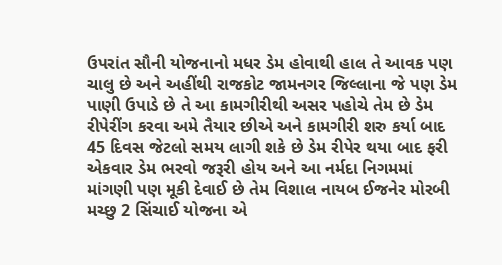ઉપરાંત સૌની યોજનાનો મધર ડેમ હોવાથી હાલ તે આવક પણ ચાલુ છે અને અહીંથી રાજકોટ જામનગર જિલ્લાના જે પણ ડેમ પાણી ઉપાડે છે તે આ કામગીરીથી અસર પહોચે તેમ છે ડેમ રીપેરીંગ કરવા અમે તૈયાર છીએ અને કામગીરી શરુ કર્યા બાદ 45 દિવસ જેટલો સમય લાગી શકે છે ડેમ રીપેર થયા બાદ ફરી એકવાર ડેમ ભરવો જરૂરી હોય અને આ નર્મદા નિગમમાં માંગણી પણ મૂકી દેવાઈ છે તેમ વિશાલ નાયબ ઈજનેર મોરબી મચ્છુ 2 સિંચાઈ યોજના એ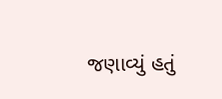જણાવ્યું હતું